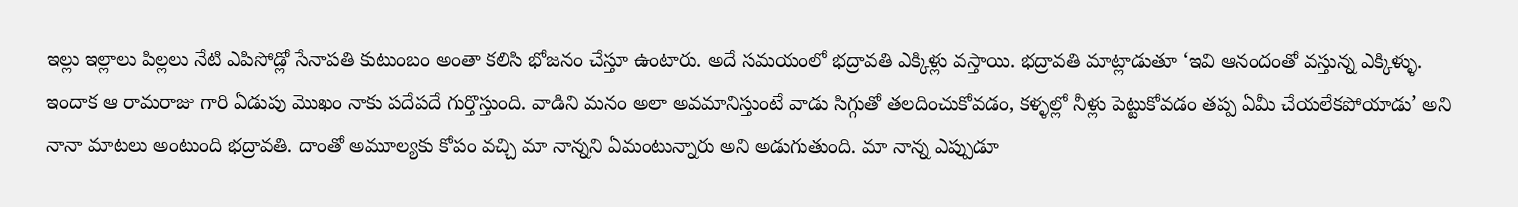ఇల్లు ఇల్లాలు పిల్లలు నేటి ఎపిసోడ్లో సేనాపతి కుటుంబం అంతా కలిసి భోజనం చేస్తూ ఉంటారు. అదే సమయంలో భద్రావతి ఎక్కిళ్లు వస్తాయి. భద్రావతి మాట్లాడుతూ ‘ఇవి ఆనందంతో వస్తున్న ఎక్కిళ్ళు. ఇందాక ఆ రామరాజు గారి ఏడుపు మొఖం నాకు పదేపదే గుర్తొస్తుంది. వాడిని మనం అలా అవమానిస్తుంటే వాడు సిగ్గుతో తలదించుకోవడం, కళ్ళల్లో నీళ్లు పెట్టుకోవడం తప్ప ఏమీ చేయలేకపోయాడు’ అని నానా మాటలు అంటుంది భద్రావతి. దాంతో అమూల్యకు కోపం వచ్చి మా నాన్నని ఏమంటున్నారు అని అడుగుతుంది. మా నాన్న ఎప్పుడూ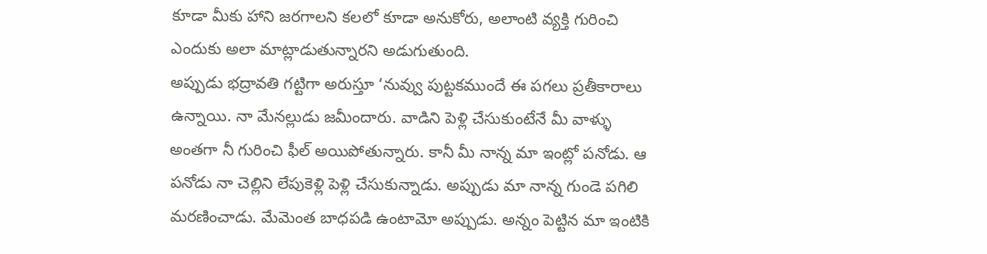కూడా మీకు హాని జరగాలని కలలో కూడా అనుకోరు, అలాంటి వ్యక్తి గురించి ఎందుకు అలా మాట్లాడుతున్నారని అడుగుతుంది.
అప్పుడు భద్రావతి గట్టిగా అరుస్తూ ‘నువ్వు పుట్టకముందే ఈ పగలు ప్రతీకారాలు ఉన్నాయి. నా మేనల్లుడు జమీందారు. వాడిని పెళ్లి చేసుకుంటేనే మీ వాళ్ళు అంతగా నీ గురించి ఫీల్ అయిపోతున్నారు. కానీ మీ నాన్న మా ఇంట్లో పనోడు. ఆ పనోడు నా చెల్లిని లేపుకెళ్లి పెళ్లి చేసుకున్నాడు. అప్పుడు మా నాన్న గుండె పగిలి మరణించాడు. మేమెంత బాధపడి ఉంటామో అప్పుడు. అన్నం పెట్టిన మా ఇంటికి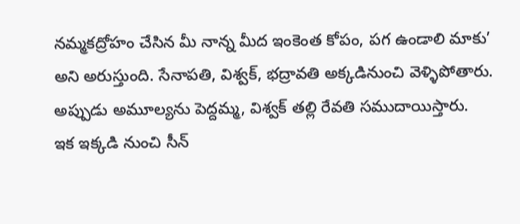నమ్మకద్రోహం చేసిన మీ నాన్న మీద ఇంకెంత కోపం, పగ ఉండాలి మాకు’ అని అరుస్తుంది. సేనాపతి, విశ్వక్, భద్రావతి అక్కడినుంచి వెళ్ళిపోతారు. అప్పుడు అమూల్యను పెద్దమ్మ, విశ్వక్ తల్లి రేవతి సముదాయిస్తారు.
ఇక ఇక్కడి నుంచి సీన్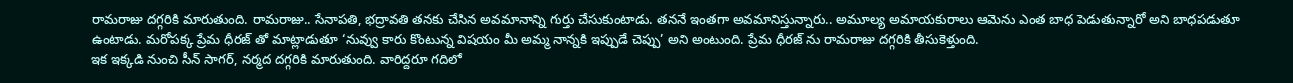రామరాజు దగ్గరికి మారుతుంది. రామరాజు.. సేనాపతి, భద్రావతి తనకు చేసిన అవమానాన్ని గుర్తు చేసుకుంటాడు. తననే ఇంతగా అవమానిస్తున్నారు.. అమూల్య అమాయకురాలు ఆమెను ఎంత బాధ పెడుతున్నారో అని బాధపడుతూ ఉంటాడు. మరోపక్క ప్రేమ ధీరజ్ తో మాట్లాడుతూ ‘నువ్వు కారు కొంటున్న విషయం మీ అమ్మ నాన్నకి ఇప్పుడే చెప్పు’ అని అంటుంది. ప్రేమ ధీరజ్ ను రామరాజు దగ్గరికి తీసుకెళ్తుంది.
ఇక ఇక్కడి నుంచి సీన్ సాగర్, నర్మద దగ్గరికి మారుతుంది. వారిద్దరూ గదిలో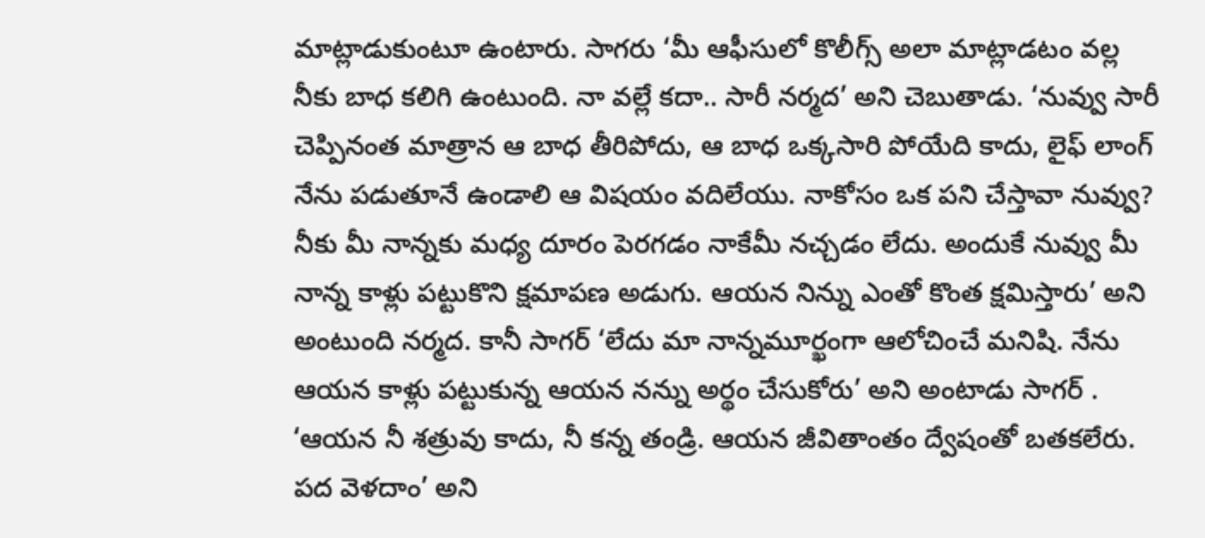మాట్లాడుకుంటూ ఉంటారు. సాగరు ‘మీ ఆఫీసులో కొలీగ్స్ అలా మాట్లాడటం వల్ల నీకు బాధ కలిగి ఉంటుంది. నా వల్లే కదా.. సారీ నర్మద’ అని చెబుతాడు. ‘నువ్వు సారీ చెప్పినంత మాత్రాన ఆ బాధ తీరిపోదు, ఆ బాధ ఒక్కసారి పోయేది కాదు, లైఫ్ లాంగ్ నేను పడుతూనే ఉండాలి ఆ విషయం వదిలేయు. నాకోసం ఒక పని చేస్తావా నువ్వు? నీకు మీ నాన్నకు మధ్య దూరం పెరగడం నాకేమీ నచ్చడం లేదు. అందుకే నువ్వు మీ నాన్న కాళ్లు పట్టుకొని క్షమాపణ అడుగు. ఆయన నిన్ను ఎంతో కొంత క్షమిస్తారు’ అని అంటుంది నర్మద. కానీ సాగర్ ‘లేదు మా నాన్నమూర్ఖంగా ఆలోచించే మనిషి. నేను ఆయన కాళ్లు పట్టుకున్న ఆయన నన్ను అర్థం చేసుకోరు’ అని అంటాడు సాగర్ . ‘ఆయన నీ శత్రువు కాదు, నీ కన్న తండ్రి. ఆయన జీవితాంతం ద్వేషంతో బతకలేరు. పద వెళదాం’ అని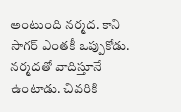అంటుంది నర్మద. కాని సాగర్ ఎంతకీ ఒప్పుకోడు. నర్మదతో వాదిస్తూనే ఉంటాడు. చివరికి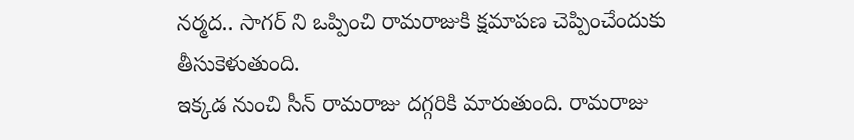నర్మద.. సాగర్ ని ఒప్పించి రామరాజుకి క్షమాపణ చెప్పించేందుకు తీసుకెళుతుంది.
ఇక్కడ నుంచి సీన్ రామరాజు దగ్గరికి మారుతుంది. రామరాజు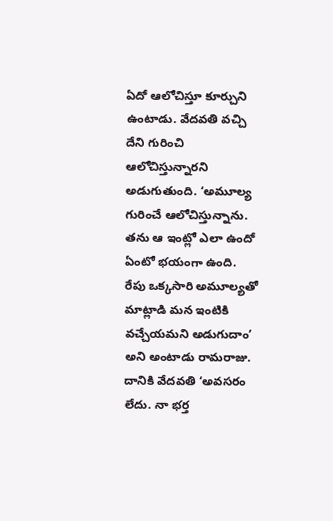ఏదో ఆలోచిస్తూ కూర్చుని ఉంటాడు. వేదవతి వచ్చి దేని గురించి ఆలోచిస్తున్నారని అడుగుతుంది. ‘అమూల్య గురించే ఆలోచిస్తున్నాను. తను ఆ ఇంట్లో ఎలా ఉందో ఏంటో భయంగా ఉంది. రేపు ఒక్కసారి అమూల్యతో మాట్లాడి మన ఇంటికి వచ్చేయమని అడుగుదాం’ అని అంటాడు రామరాజు. దానికి వేదవతి ‘అవసరం లేదు. నా భర్త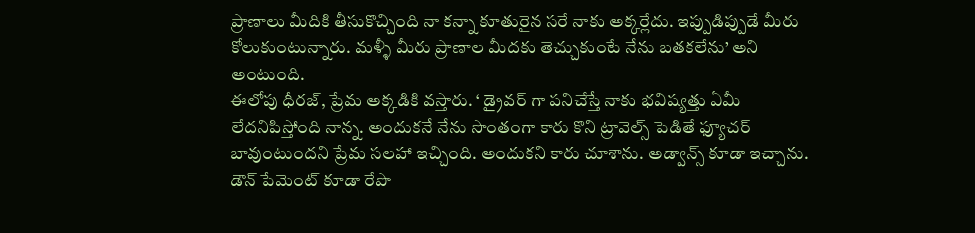ప్రాణాలు మీదికి తీసుకొచ్చింది నా కన్నా కూతురైన సరే నాకు అక్కర్లేదు. ఇప్పుడిప్పుడే మీరు కోలుకుంటున్నారు. మళ్ళీ మీరు ప్రాణాల మీదకు తెచ్చుకుంటే నేను బతకలేను’ అని అంటుంది.
ఈలోపు ధీరజ్, ప్రేమ అక్కడికి వస్తారు. ‘ డ్రైవర్ గా పనిచేస్తే నాకు భవిష్యత్తు ఏమీ లేదనిపిస్తోంది నాన్న. అందుకనే నేను సొంతంగా కారు కొని ట్రావెల్స్ పెడితే ఫ్యూచర్ బావుంటుందని ప్రేమ సలహా ఇచ్చింది. అందుకని కారు చూశాను. అడ్వాన్స్ కూడా ఇచ్చాను. డౌన్ పేమెంట్ కూడా రేపొ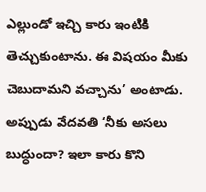ఎల్లుండో ఇచ్చి కారు ఇంటికి తెచ్చుకుంటాను. ఈ విషయం మీకు చెబుదామని వచ్చాను’ అంటాడు. అప్పుడు వేదవతి ‘నీకు అసలు బుద్ధుందా? ఇలా కారు కొని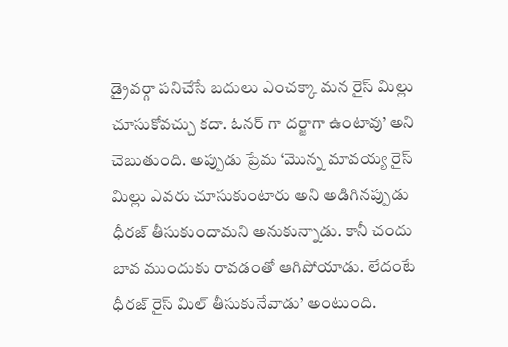డ్రైవర్గా పనిచేసే బదులు ఎంచక్కా మన రైస్ మిల్లు చూసుకోవచ్చు కదా. ఓనర్ గా దర్జాగా ఉంటావు’ అని చెబుతుంది. అప్పుడు ప్రేమ ‘మొన్న మావయ్య రైస్ మిల్లు ఎవరు చూసుకుంటారు అని అడిగినప్పుడు ధీరజ్ తీసుకుందామని అనుకున్నాడు. కానీ చందు బావ ముందుకు రావడంతో ఆగిపోయాడు. లేదంటే ధీరజ్ రైస్ మిల్ తీసుకునేవాడు’ అంటుంది.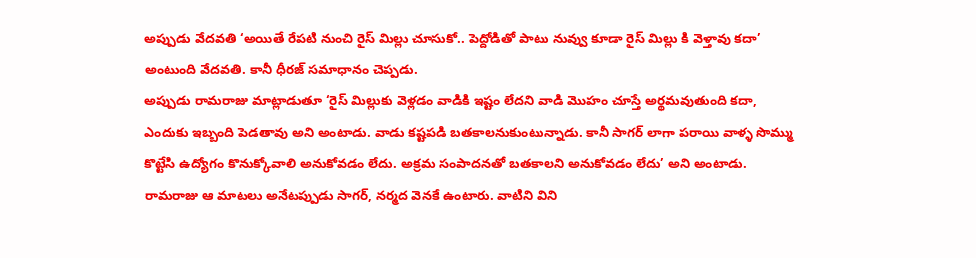అప్పుడు వేదవతి ‘అయితే రేపటి నుంచి రైస్ మిల్లు చూసుకో.. పెద్దోడితో పాటు నువ్వు కూడా రైస్ మిల్లు కి వెళ్తావు కదా’ అంటుంది వేదవతి. కానీ ధీరజ్ సమాధానం చెప్పడు.
అప్పుడు రామరాజు మాట్లాడుతూ ‘రైస్ మిల్లుకు వెళ్లడం వాడికి ఇష్టం లేదని వాడి మొహం చూస్తే అర్థమవుతుంది కదా, ఎందుకు ఇబ్బంది పెడతావు అని అంటాడు. వాడు కష్టపడి బతకాలనుకుంటున్నాడు. కానీ సాగర్ లాగా పరాయి వాళ్ళ సొమ్ము కొట్టేసి ఉద్యోగం కొనుక్కోవాలి అనుకోవడం లేదు. అక్రమ సంపాదనతో బతకాలని అనుకోవడం లేదు’ అని అంటాడు. రామరాజు ఆ మాటలు అనేటప్పుడు సాగర్, నర్మద వెనకే ఉంటారు. వాటిని విని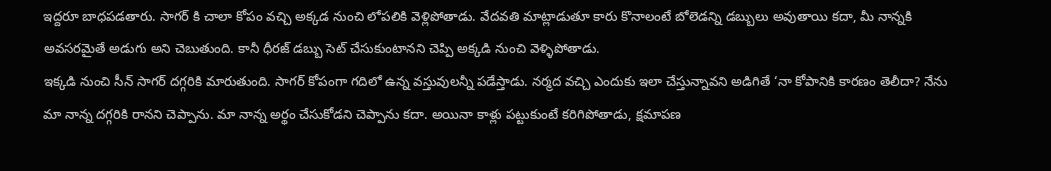ఇద్దరూ బాధపడతారు. సాగర్ కి చాలా కోపం వచ్చి అక్కడ నుంచి లోపలికి వెళ్లిపోతాడు. వేదవతి మాట్లాడుతూ కారు కొనాలంటే బోలెడన్ని డబ్బులు అవుతాయి కదా, మీ నాన్నకి అవసరమైతే అడుగు అని చెబుతుంది. కానీ ధీరజ్ డబ్బు సెట్ చేసుకుంటానని చెప్పి అక్కడి నుంచి వెళ్ళిపోతాడు.
ఇక్కడి నుంచి సీన్ సాగర్ దగ్గరికి మారుతుంది. సాగర్ కోపంగా గదిలో ఉన్న వస్తువులన్నీ పడేస్తాడు. నర్మద వచ్చి ఎందుకు ఇలా చేస్తున్నావని అడిగితే ‘నా కోపానికి కారణం తెలీదా? నేను మా నాన్న దగ్గరికి రానని చెప్పాను. మా నాన్న అర్థం చేసుకోడని చెప్పాను కదా. అయినా కాళ్లు పట్టుకుంటే కరిగిపోతాడు, క్షమాపణ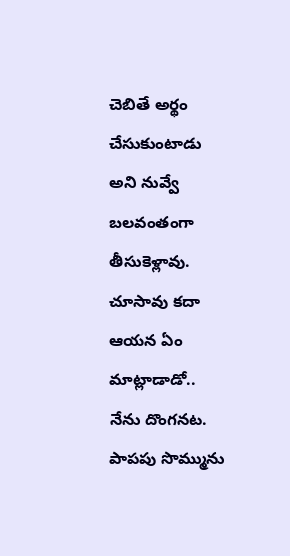చెబితే అర్థం చేసుకుంటాడు అని నువ్వే బలవంతంగా తీసుకెళ్లావు. చూసావు కదా ఆయన ఏం మాట్లాడాడో.. నేను దొంగనట. పాపపు సొమ్మును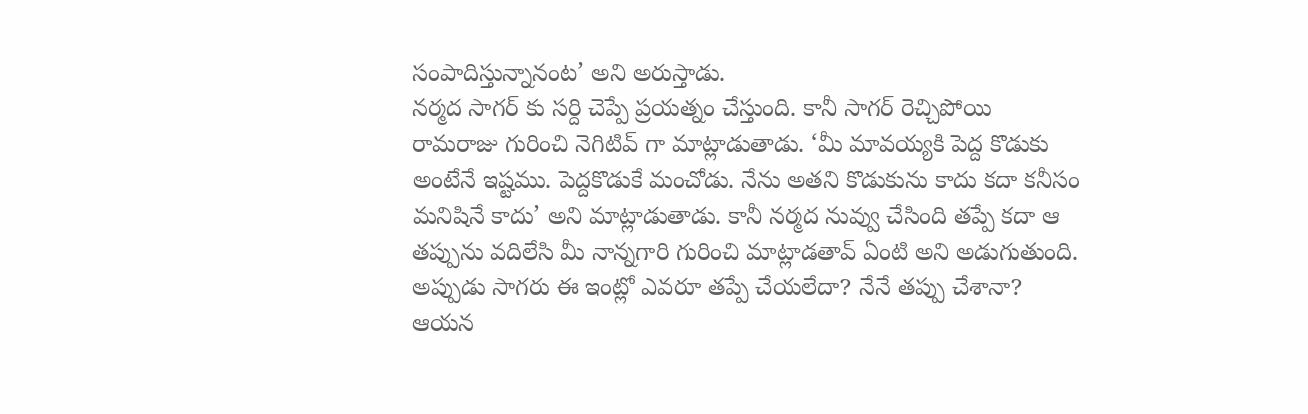సంపాదిస్తున్నానంట’ అని అరుస్తాడు.
నర్మద సాగర్ కు సర్ది చెప్పే ప్రయత్నం చేస్తుంది. కానీ సాగర్ రెచ్చిపోయి రామరాజు గురించి నెగిటివ్ గా మాట్లాడుతాడు. ‘మీ మావయ్యకి పెద్ద కొడుకు అంటేనే ఇష్టము. పెద్దకొడుకే మంచోడు. నేను అతని కొడుకును కాదు కదా కనీసం మనిషినే కాదు’ అని మాట్లాడుతాడు. కానీ నర్మద నువ్వు చేసింది తప్పే కదా ఆ తప్పును వదిలేసి మీ నాన్నగారి గురించి మాట్లాడతావ్ ఏంటి అని అడుగుతుంది. అప్పుడు సాగరు ఈ ఇంట్లో ఎవరూ తప్పే చేయలేదా? నేనే తప్పు చేశానా? ఆయన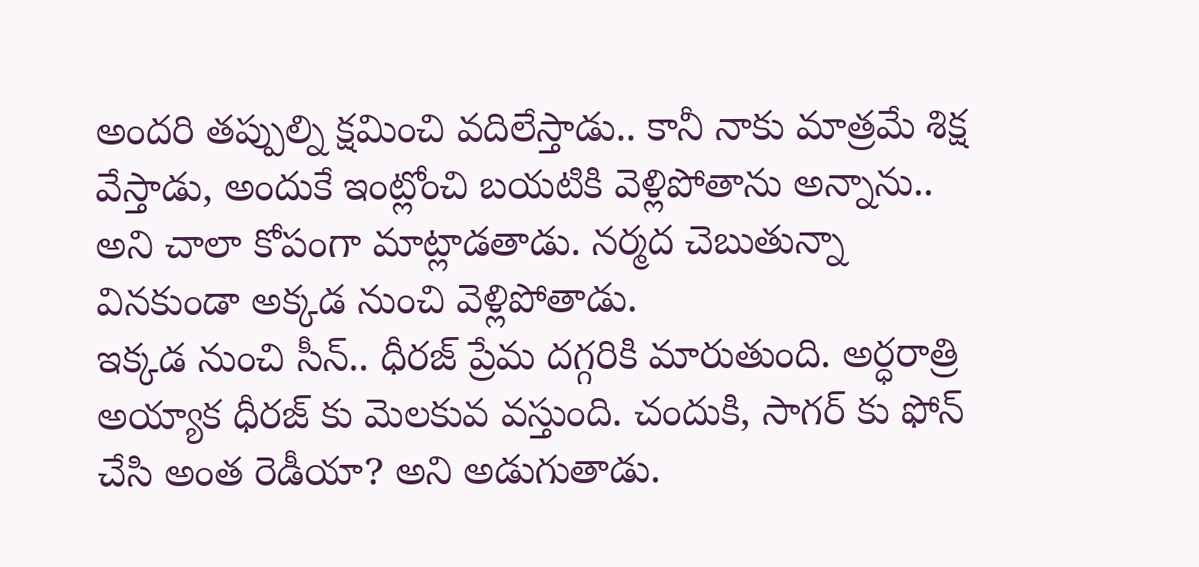అందరి తప్పుల్ని క్షమించి వదిలేస్తాడు.. కానీ నాకు మాత్రమే శిక్ష వేస్తాడు, అందుకే ఇంట్లోంచి బయటికి వెళ్లిపోతాను అన్నాను.. అని చాలా కోపంగా మాట్లాడతాడు. నర్మద చెబుతున్నా వినకుండా అక్కడ నుంచి వెళ్లిపోతాడు.
ఇక్కడ నుంచి సీన్.. ధీరజ్ ప్రేమ దగ్గరికి మారుతుంది. అర్ధరాత్రి అయ్యాక ధీరజ్ కు మెలకువ వస్తుంది. చందుకి, సాగర్ కు ఫోన్ చేసి అంత రెడీయా? అని అడుగుతాడు.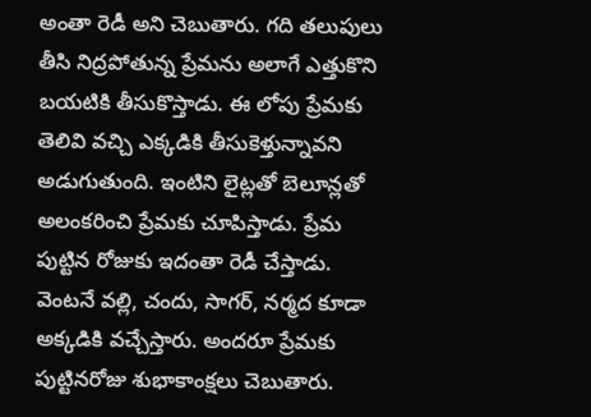అంతా రెడీ అని చెబుతారు. గది తలుపులు తీసి నిద్రపోతున్న ప్రేమను అలాగే ఎత్తుకొని బయటికి తీసుకొస్తాడు. ఈ లోపు ప్రేమకు తెలివి వచ్చి ఎక్కడికి తీసుకెళ్తున్నావని అడుగుతుంది. ఇంటిని లైట్లతో బెలూన్లతో అలంకరించి ప్రేమకు చూపిస్తాడు. ప్రేమ పుట్టిన రోజుకు ఇదంతా రెడీ చేస్తాడు. వెంటనే వల్లి, చందు, సాగర్, నర్మద కూడా అక్కడికి వచ్చేస్తారు. అందరూ ప్రేమకు పుట్టినరోజు శుభాకాంక్షలు చెబుతారు.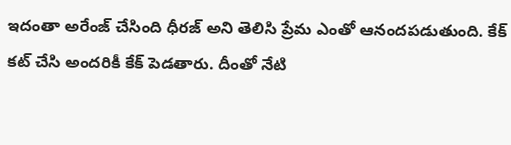ఇదంతా అరేంజ్ చేసింది ధీరజ్ అని తెలిసి ప్రేమ ఎంతో ఆనందపడుతుంది. కేక్ కట్ చేసి అందరికీ కేక్ పెడతారు. దీంతో నేటి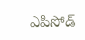ఎపిసోడ్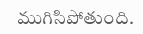ముగిసిపోతుంది.